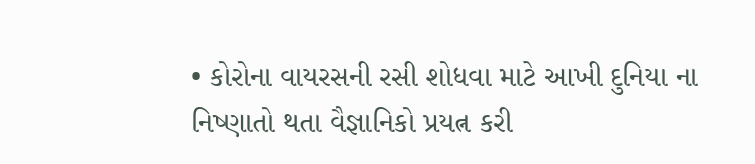• કોરોના વાયરસની રસી શોધવા માટે આખી દુનિયા ના નિષ્ણાતો થતા વૈજ્ઞાનિકો પ્રયત્ન કરી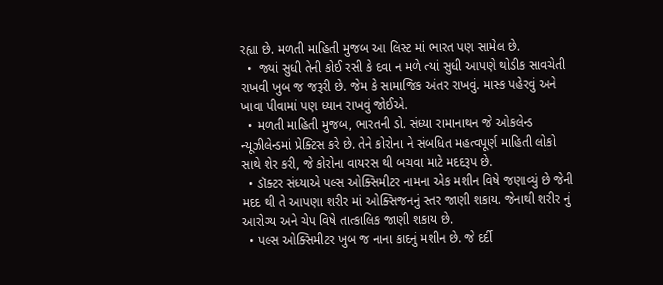રહ્યા છે. મળતી માહિતી મુજબ આ લિસ્ટ માં ભારત પણ સામેલ છે.
  •  જ્યાં સુધી તેની કોઈ રસી કે દવા ન મળે ત્યાં સુધી આપણે થોડીક સાવચેતી રાખવી ખુબ જ જરૂરી છે. જેમ કે સામાજિક અંતર રાખવું. માસ્ક પહેરવું અને ખાવા પીવામાં પણ ધ્યાન રાખવું જોઈએ.
  • મળતી માહિતી મુજબ, ભારતની ડો. સંધ્યા રામાનાથન જે ઓકલેન્ડ ન્યૂઝીલેન્ડમાં પ્રેક્ટિસ કરે છે. તેને કોરોના ને સંબધિત મહત્વપૂર્ણ માહિતી લોકો સાથે શેર કરી, જે કોરોના વાયરસ થી બચવા માટે મદદરૂપ છે.
  • ડૉક્ટર સંધ્યાએ પલ્સ ઓક્સિમીટર નામના એક મશીન વિષે જણાવ્યું છે જેની મદદ થી તે આપણા શરીર માં ઓક્સિજનનું સ્તર જાણી શકાય. જેનાથી શરીર નું આરોગ્ય અને ચેપ વિષે તાત્કાલિક જાણી શકાય છે.
  • પલ્સ ઓક્સિમીટર ખુબ જ નાના કાદનું મશીન છે. જે દર્દી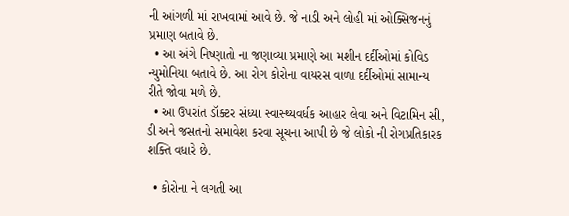ની આંગળી માં રાખવામાં આવે છે. જે નાડી અને લોહી માં ઓક્સિજનનું પ્રમાણ બતાવે છે.
  • આ અંગે નિષ્ણાતો ના જણાવ્યા પ્રમાણે આ મશીન દર્દીઓમાં કોવિડ ન્યુમોનિયા બતાવે છે. આ રોગ કોરોના વાયરસ વાળા દર્દીઓમાં સામાન્ય રીતે જોવા મળે છે.
  • આ ઉપરાંત ડૉક્ટર સંધ્યા સ્વાસ્થ્યવર્ધક આહાર લેવા અને વિટામિન સી, ડી અને જસતનો સમાવેશ કરવા સૂચના આપી છે જે લોકો ની રોગપ્રતિકારક શક્તિ વધારે છે.

  • કોરોના ને લગતી આ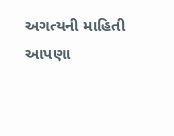અગત્યની માહિતી આપણા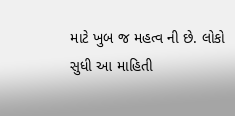માટે ખુબ જ મહત્વ ની છે. લોકો સુધી આ માહિતી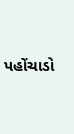પહોંચાડો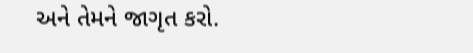અને તેમને જાગૃત કરો.